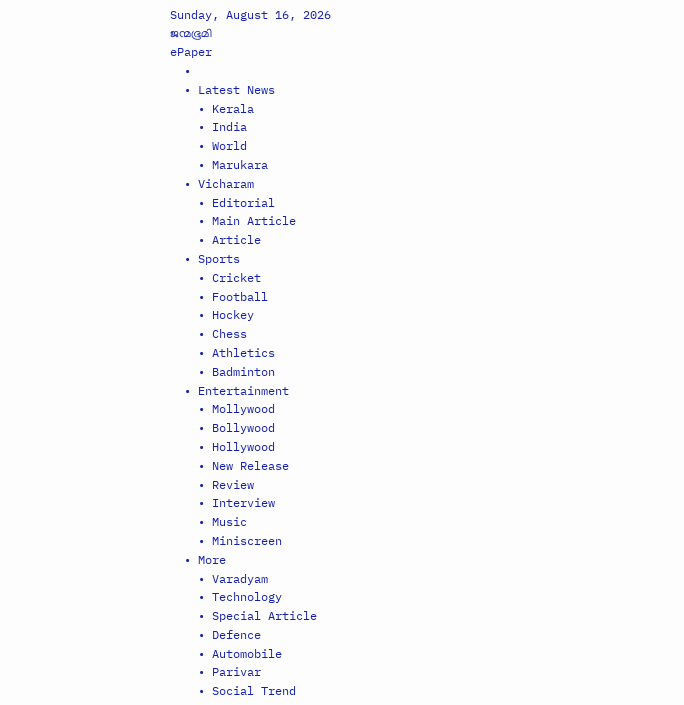Sunday, August 16, 2026
ജന്മഭൂമി
ePaper
  •
  • Latest News
    • Kerala
    • India
    • World
    • Marukara
  • Vicharam
    • Editorial
    • Main Article
    • Article
  • Sports
    • Cricket
    • Football
    • Hockey
    • Chess
    • Athletics
    • Badminton
  • Entertainment
    • Mollywood
    • Bollywood
    • Hollywood
    • New Release
    • Review
    • Interview
    • Music
    • Miniscreen
  • More
    • Varadyam
    • Technology
    • Special Article
    • Defence
    • Automobile
    • Parivar
    • Social Trend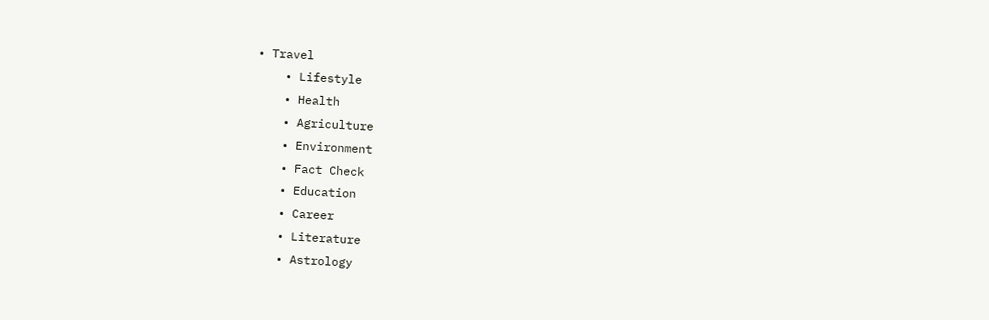• Travel
    • Lifestyle
    • Health
    • Agriculture
    • Environment
    • Fact Check
    • Education
    • Career
    • Literature
    • Astrology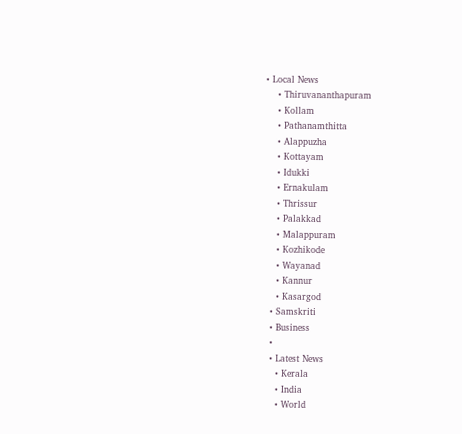• Local News
    • Thiruvananthapuram
    • Kollam
    • Pathanamthitta
    • Alappuzha
    • Kottayam
    • Idukki
    • Ernakulam
    • Thrissur
    • Palakkad
    • Malappuram
    • Kozhikode
    • Wayanad
    • Kannur
    • Kasargod
  • Samskriti
  • Business
  •
  • Latest News
    • Kerala
    • India
    • World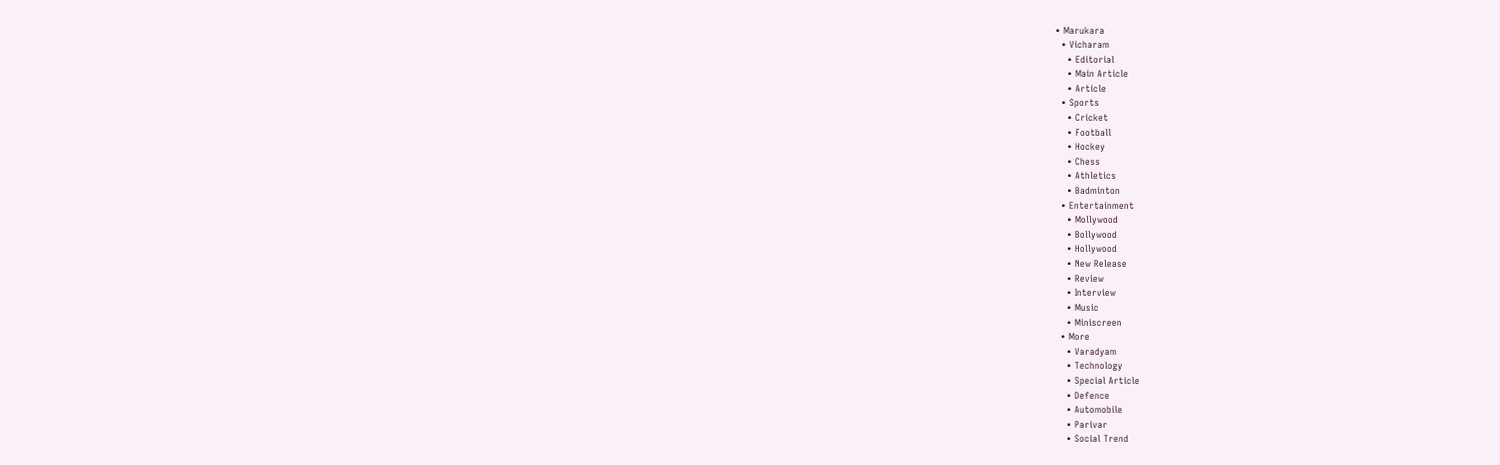• Marukara
  • Vicharam
    • Editorial
    • Main Article
    • Article
  • Sports
    • Cricket
    • Football
    • Hockey
    • Chess
    • Athletics
    • Badminton
  • Entertainment
    • Mollywood
    • Bollywood
    • Hollywood
    • New Release
    • Review
    • Interview
    • Music
    • Miniscreen
  • More
    • Varadyam
    • Technology
    • Special Article
    • Defence
    • Automobile
    • Parivar
    • Social Trend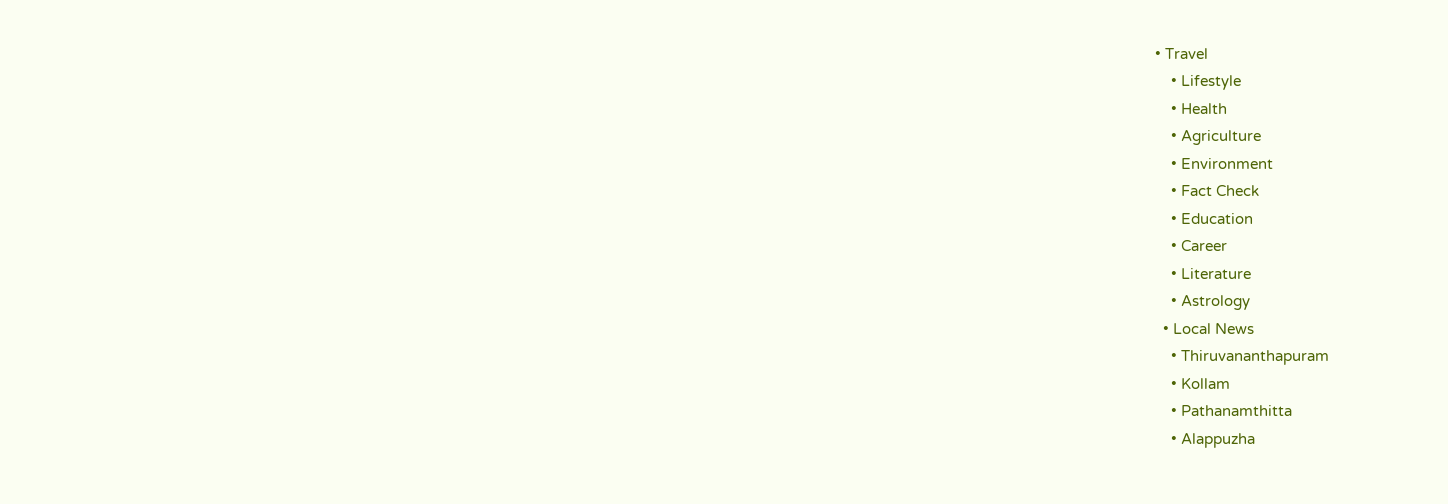• Travel
    • Lifestyle
    • Health
    • Agriculture
    • Environment
    • Fact Check
    • Education
    • Career
    • Literature
    • Astrology
  • Local News
    • Thiruvananthapuram
    • Kollam
    • Pathanamthitta
    • Alappuzha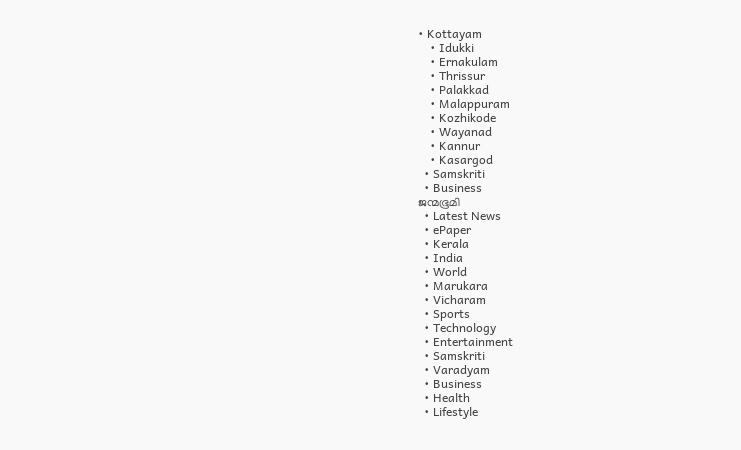• Kottayam
    • Idukki
    • Ernakulam
    • Thrissur
    • Palakkad
    • Malappuram
    • Kozhikode
    • Wayanad
    • Kannur
    • Kasargod
  • Samskriti
  • Business
ജന്മഭൂമി
  • Latest News
  • ePaper
  • Kerala
  • India
  • World
  • Marukara
  • Vicharam
  • Sports
  • Technology
  • Entertainment
  • Samskriti
  • Varadyam
  • Business
  • Health
  • Lifestyle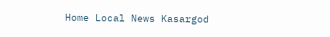Home Local News Kasargod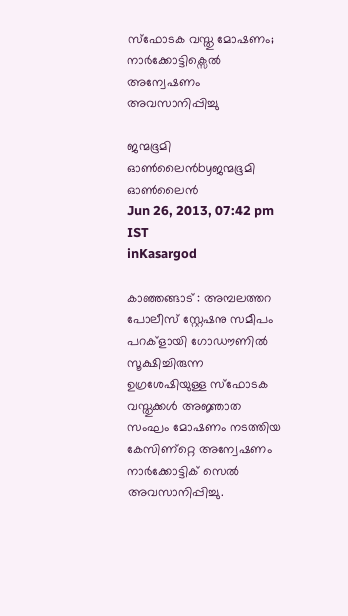സ്ഫോടക വസ്തു മോഷണം; നാര്‍ക്കോട്ടിക്സെല്‍ അന്വേഷണം അവസാനിപ്പിച്ചു

ജന്മഭൂമി ഓണ്‍ലൈന്‍byജന്മഭൂമി ഓണ്‍ലൈന്‍
Jun 26, 2013, 07:42 pm IST
inKasargod

കാഞ്ഞങ്ങാട്‌ : അമ്പലത്തറ പോലീസ്‌ സ്റ്റേഷനു സമീപം പറക്ളായി ഗോഡൗണില്‍ സൂക്ഷിച്ചിരുന്ന ഉഗ്രശേഷിയുള്ള സ്ഫോടക വസ്തുക്കള്‍ അജ്ഞാത സംഘം മോഷണം നടത്തിയ കേസിണ്റ്റെ അന്വേഷണം നാര്‍ക്കോട്ടിക്‌ സെല്‍ അവസാനിപ്പിച്ചു.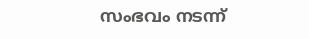സംഭവം നടന്ന്‌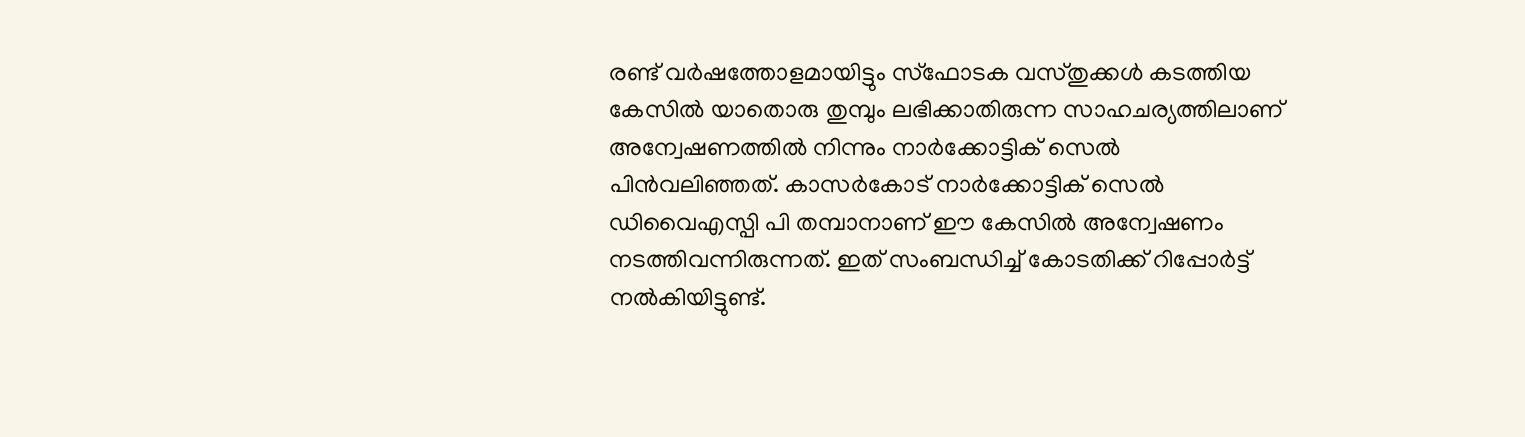രണ്ട്‌ വര്‍ഷത്തോളമായിട്ടും സ്ഫോടക വസ്തുക്കള്‍ കടത്തിയ കേസില്‍ യാതൊരു തുമ്പും ലഭിക്കാതിരുന്ന സാഹചര്യത്തിലാണ്‌ അന്വേഷണത്തില്‍ നിന്നും നാര്‍ക്കോട്ടിക്‌ സെല്‍ പിന്‍വലിഞ്ഞത്‌. കാസര്‍കോട്‌ നാര്‍ക്കോട്ടിക്‌ സെല്‍ ഡിവൈഎസ്പി പി തമ്പാനാണ്‌ ഈ കേസില്‍ അന്വേഷണം നടത്തിവന്നിരുന്നത്‌. ഇത്‌ സംബന്ധിച്ച്‌ കോടതിക്ക്‌ റിപ്പോര്‍ട്ട്‌ നല്‍കിയിട്ടുണ്ട്‌.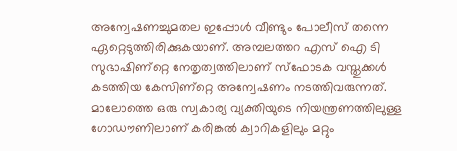അന്വേഷണച്ചുമതല ഇപ്പോള്‍ വീണ്ടും പോലീസ്‌ തന്നെ ഏറ്റെടുത്തിരിക്കുകയാണ്‌. അമ്പലത്തറ എസ്‌ ഐ ടി സുഭാഷിണ്റ്റെ നേതൃത്വത്തിലാണ്‌ സ്ഫോടക വസ്തുക്കള്‍ കടത്തിയ കേസിണ്റ്റെ അന്വേഷണം നടത്തിവരുന്നത്‌. മാലോത്തെ ഒരു സ്വകാര്യ വ്യക്തിയുടെ നിയന്ത്രണത്തിലുള്ള ഗോഡൗണിലാണ്‌ കരിങ്കല്‍ ക്വാറികളിലും മറ്റും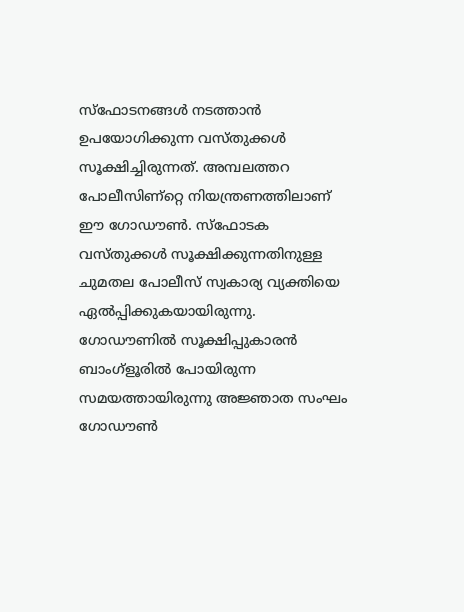സ്ഫോടനങ്ങള്‍ നടത്താന്‍ ഉപയോഗിക്കുന്ന വസ്തുക്കള്‍ സൂക്ഷിച്ചിരുന്നത്‌. അമ്പലത്തറ പോലീസിണ്റ്റെ നിയന്ത്രണത്തിലാണ്‌ ഈ ഗോഡൗണ്‍. സ്ഫോടക വസ്തുക്കള്‍ സൂക്ഷിക്കുന്നതിനുള്ള ചുമതല പോലീസ്‌ സ്വകാര്യ വ്യക്തിയെ ഏല്‍പ്പിക്കുകയായിരുന്നു. ഗോഡൗണില്‍ സൂക്ഷിപ്പുകാരന്‍ ബാംഗ്ളൂരില്‍ പോയിരുന്ന സമയത്തായിരുന്നു അജ്ഞാത സംഘം ഗോഡൗണ്‍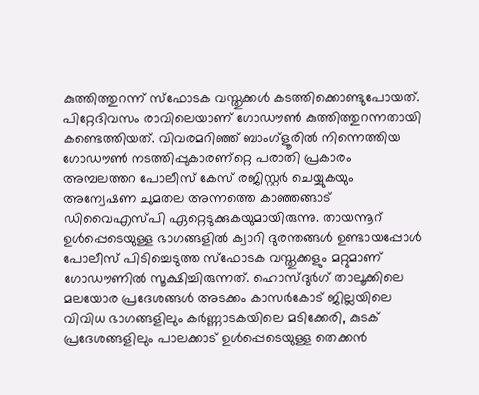കുത്തിത്തുറന്ന്‌ സ്ഫോടക വസ്തുക്കള്‍ കടത്തിക്കൊണ്ടുപോയത്‌. പിറ്റേദിവസം രാവിലെയാണ്‌ ഗോഡൗണ്‍ കുത്തിത്തുറന്നതായി കണ്ടെത്തിയത്‌. വിവരമറിഞ്ഞ്‌ ബാംഗ്ളൂരില്‍ നിന്നെത്തിയ ഗോഡൗണ്‍ നടത്തിപ്പുകാരണ്റ്റെ പരാതി പ്രകാരം അമ്പലത്തറ പോലീസ്‌ കേസ്‌ രജിസ്റ്റര്‍ ചെയ്യുകയും അന്വേഷണ ചുമതല അന്നത്തെ കാഞ്ഞങ്ങാട്‌ ഡിവൈഎസ്പി ഏറ്റെടുക്കുകയുമായിരുന്നു. തായന്നൂറ്‍ ഉള്‍പ്പെടെയുള്ള ഭാഗങ്ങളില്‍ ക്വാറി ദുരന്തങ്ങള്‍ ഉണ്ടായപ്പോള്‍ പോലീസ്‌ പിടിച്ചെടുത്ത സ്ഫോടക വസ്തുക്കളും മറ്റുമാണ്‌ ഗോഡൗണില്‍ സൂക്ഷിച്ചിരുന്നത്‌. ഹൊസ്ദുര്‍ഗ്‌ താലൂക്കിലെ മലയോര പ്രദേശങ്ങള്‍ അടക്കം കാസര്‍കോട്‌ ജില്ലയിലെ വിവിധ ഭാഗങ്ങളിലും കര്‍ണ്ണാടകയിലെ മടിക്കേരി, കുടക്‌ പ്രദേശങ്ങളിലും പാലക്കാട്‌ ഉള്‍പ്പെടെയുള്ള തെക്കന്‍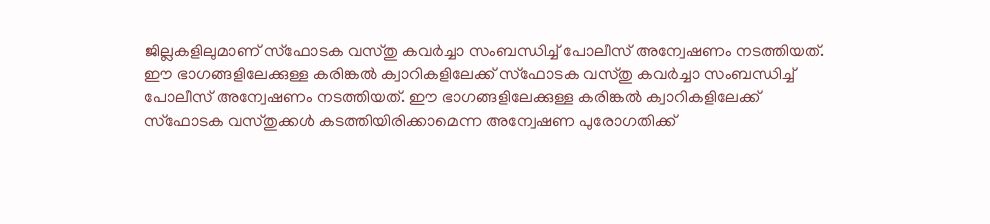ജില്ലകളിലുമാണ്‌ സ്ഫോടക വസ്തു കവര്‍ച്ചാ സംബന്ധിച്ച്‌ പോലീസ്‌ അന്വേഷണം നടത്തിയത്‌. ഈ ഭാഗങ്ങളിലേക്കുള്ള കരിങ്കല്‍ ക്വാറികളിലേക്ക്‌ സ്ഫോടക വസ്തു കവര്‍ച്ചാ സംബന്ധിച്ച്‌ പോലീസ്‌ അന്വേഷണം നടത്തിയത്‌. ഈ ഭാഗങ്ങളിലേക്കുള്ള കരിങ്കല്‍ ക്വാറികളിലേക്ക്‌ സ്ഫോടക വസ്തുക്കള്‍ കടത്തിയിരിക്കാമെന്ന അന്വേഷണ പുരോഗതിക്ക്‌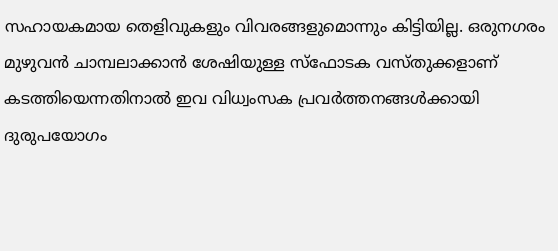സഹായകമായ തെളിവുകളും വിവരങ്ങളുമൊന്നും കിട്ടിയില്ല. ഒരുനഗരം മുഴുവന്‍ ചാമ്പലാക്കാന്‍ ശേഷിയുള്ള സ്ഫോടക വസ്തുക്കളാണ്‌ കടത്തിയെന്നതിനാല്‍ ഇവ വിധ്വംസക പ്രവര്‍ത്തനങ്ങള്‍ക്കായി ദുരുപയോഗം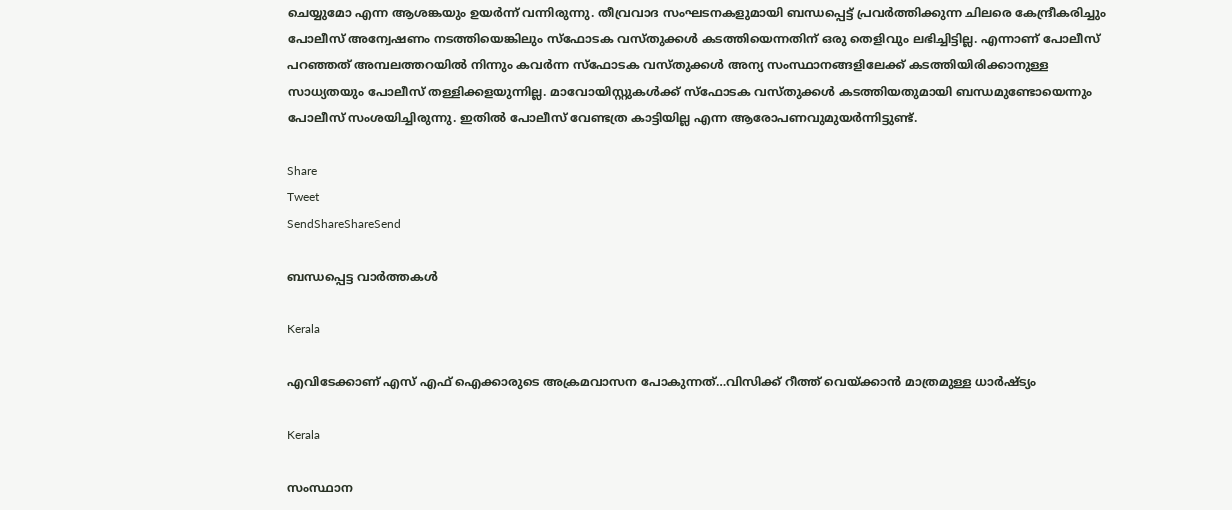ചെയ്യുമോ എന്ന ആശങ്കയും ഉയര്‍ന്ന്‌ വന്നിരുന്നു. തീവ്രവാദ സംഘടനകളുമായി ബന്ധപ്പെട്ട്‌ പ്രവര്‍ത്തിക്കുന്ന ചിലരെ കേന്ദ്രീകരിച്ചും പോലീസ്‌ അന്വേഷണം നടത്തിയെങ്കിലും സ്ഫോടക വസ്തുക്കള്‍ കടത്തിയെന്നതിന്‌ ഒരു തെളിവും ലഭിച്ചിട്ടില്ല. എന്നാണ്‌ പോലീസ്‌ പറഞ്ഞത്‌ അമ്പലത്തറയില്‍ നിന്നും കവര്‍ന്ന സ്ഫോടക വസ്തുക്കള്‍ അന്യ സംസ്ഥാനങ്ങളിലേക്ക്‌ കടത്തിയിരിക്കാനുള്ള സാധ്യതയും പോലീസ്‌ തള്ളിക്കളയുന്നില്ല. മാവോയിസ്റ്റുകള്‍ക്ക്‌ സ്ഫോടക വസ്തുക്കള്‍ കടത്തിയതുമായി ബന്ധമുണ്ടോയെന്നും പോലീസ്‌ സംശയിച്ചിരുന്നു. ഇതില്‍ പോലീസ്‌ വേണ്ടത്ര കാട്ടിയില്ല എന്ന ആരോപണവുമുയര്‍ന്നിട്ടുണ്ട്‌.

Share
Tweet
SendShareShareSend

ബന്ധപ്പെട്ട വാര്‍ത്തകള്‍

Kerala

എവിടേക്കാണ് എസ് എഫ് ഐക്കാരുടെ അക്രമവാസന പോകുന്നത്…വിസിക്ക് റീത്ത് വെയ്‌ക്കാന്‍ മാത്രമുള്ള ധാര്‍ഷ്ട്യം

Kerala

സംസ്ഥാന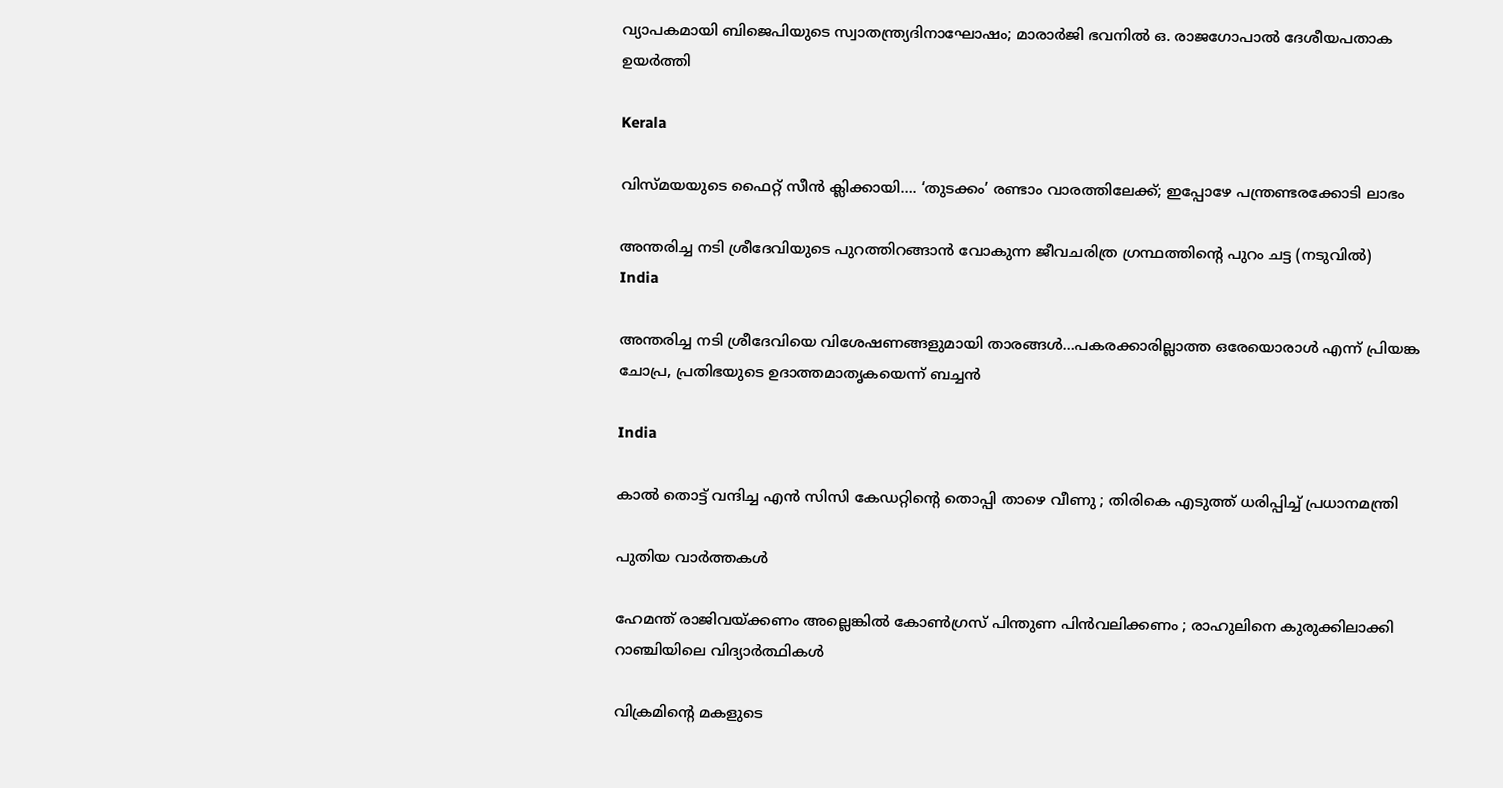വ്യാപകമായി ബിജെപിയുടെ സ്വാതന്ത്ര്യദിനാഘോഷം; മാരാർജി ഭവനിൽ ഒ. രാജഗോപാൽ ദേശീയപതാക ഉയർത്തി

Kerala

വിസ്‍മയയുടെ ഫൈറ്റ് സീന്‍ ക്ലിക്കായി…. ‘തുടക്കം’ രണ്ടാം വാരത്തിലേക്ക്; ഇപ്പോഴേ പന്ത്രണ്ടരക്കോടി ലാഭം

അന്തരിച്ച നടി ശ്രീദേവിയുടെ പുറത്തിറങ്ങാന്‍ വോകുന്ന ജീവചരിത്ര ഗ്രന്ഥത്തിന്‍റെ പുറം ചട്ട (നടുവില്‍)
India

അന്തരിച്ച നടി ശ്രീദേവിയെ വിശേഷണങ്ങളുമായി താരങ്ങള്‍…പകരക്കാരില്ലാത്ത ഒരേയൊരാള്‍ എന്ന് പ്രിയങ്ക ചോപ്ര, പ്രതിഭയുടെ ഉദാത്തമാതൃകയെന്ന് ബച്ചന്‍

India

കാൽ തൊട്ട് വന്ദിച്ച എൻ സിസി കേഡറ്റിന്റെ തൊപ്പി താഴെ വീണു ; തിരികെ എടുത്ത് ധരിപ്പിച്ച് പ്രധാനമന്ത്രി

പുതിയ വാര്‍ത്തകള്‍

ഹേമന്ത് രാജിവയ്‌ക്കണം അല്ലെങ്കിൽ കോൺഗ്രസ് പിന്തുണ പിൻവലിക്കണം ; രാഹുലിനെ കുരുക്കിലാക്കി റാഞ്ചിയിലെ വിദ്യാർത്ഥികൾ

വിക്രമിന്‍റെ മകളുടെ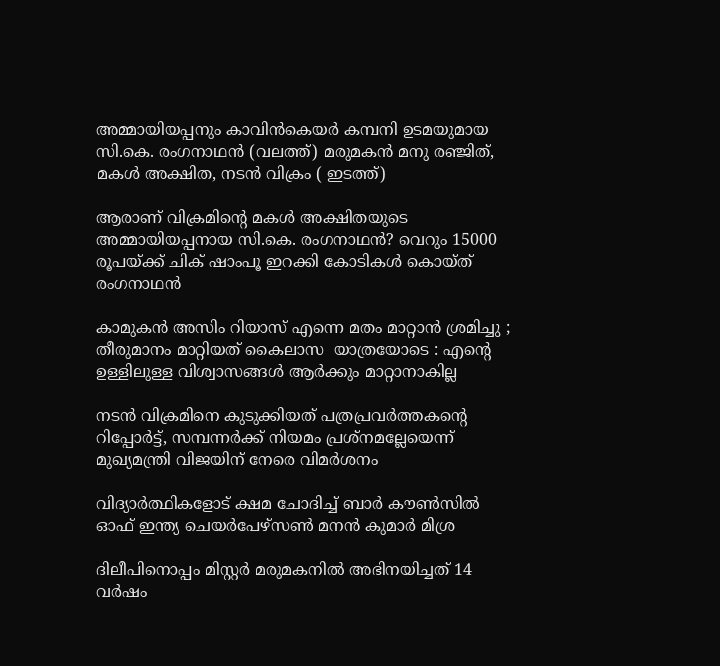അമ്മായിയപ്പനും കാവിന്‍കെയര്‍ കമ്പനി ഉടമയുമായ സി.കെ. രംഗനാഥന്‍ (വലത്ത്) മരുമകന്‍ മനു രഞ്ജിത്, മകള്‍ അക്ഷിത, നടന്‍ വിക്രം ( ഇടത്ത്)

ആരാണ് വിക്രമിന്റെ മകള്‍ അക്ഷിതയുടെ അമ്മായിയപ്പനായ സി.കെ. രംഗനാഥന്‍? വെറും 15000 രൂപയ്‌ക്ക് ചിക് ഷാംപൂ ഇറക്കി കോടികള്‍ കൊയ്ത് രംഗനാഥന്‍

കാമുകൻ അസിം റിയാസ് എന്നെ മതം മാറ്റാൻ ശ്രമിച്ചു ; തീരുമാനം മാറ്റിയത് കൈലാസ  യാത്രയോടെ : എന്റെ ഉള്ളിലുള്ള വിശ്വാസങ്ങൾ ആർക്കും മാറ്റാനാകില്ല

നടന്‍ വിക്രമിനെ കുടുക്കിയത് പത്രപ്രവര്‍ത്തകന്റെ റിപ്പോര്‍ട്ട്, സമ്പന്നര്‍ക്ക് നിയമം പ്രശ്നമല്ലേയെന്ന് മുഖ്യമന്ത്രി വിജയിന് നേരെ വിമര്‍ശനം

വിദ്യാര്‍ത്ഥികളോട് ക്ഷമ ചോദിച്ച് ബാര്‍ കൗണ്‍സില്‍ ഓഫ് ഇന്ത്യ ചെയര്‍പേഴ്സണ്‍ മനന്‍ കുമാര്‍ മിശ്ര

ദിലീപിനൊപ്പം മിസ്റ്റര്‍ മരുമകനില്‍ അഭിനയിച്ചത് 14 വര്‍ഷം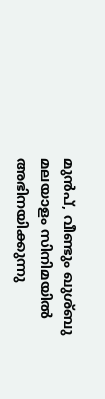മുന്‍പ്, വീണ്ടും ഖുശ്ബു മലയാളം സിനിമയില്‍ അഭിനയിക്കുന്നു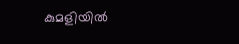കുമളിയില്‍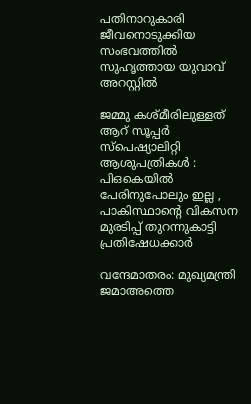പതിനാറുകാരി ജീവനൊടുക്കിയ സംഭവത്തില്‍ സുഹൃത്തായ യുവാവ് അറസ്റ്റില്‍

ജമ്മു കശ്മീരിലുള്ളത് ആറ് സൂപ്പർ സ്പെഷ്യാലിറ്റി ആശുപത്രികൾ : പിഒകെയിൽ പേരിനുപോലും ഇല്ല , പാകിസ്ഥാന്റെ വികസന മുരടിപ്പ് തുറന്നുകാട്ടി പ്രതിഷേധക്കാർ

വന്ദേമാതരം: മുഖ്യമന്ത്രി ജമാഅത്തെ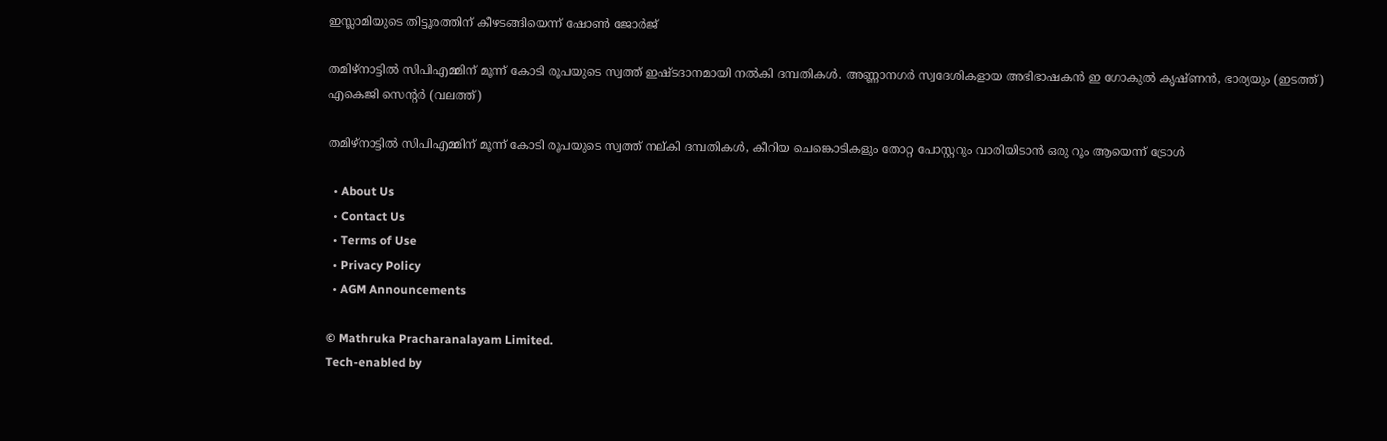ഇസ്ലാമിയുടെ തിട്ടൂരത്തിന് കീഴടങ്ങിയെന്ന് ഷോണ്‍ ജോര്‍ജ്

തമിഴ്നാട്ടില്‍ സിപിഎമ്മിന് മൂന്ന് കോടി രൂപയുടെ സ്വത്ത് ഇഷ്ടദാനമായി നല്‍കി ദമ്പതികള്‍. അണ്ണാനഗര്‍ സ്വദേശികളായ അഭിഭാഷകന്‍ ഇ ഗോകുല്‍ കൃഷ്ണന്‍, ഭാര്യയും (ഇടത്ത്) എകെജി സെന്‍റര്‍ (വലത്ത്)

തമിഴ്നാട്ടില്‍ സിപിഎമ്മിന് മൂന്ന് കോടി രൂപയുടെ സ്വത്ത് നല‍്കി ദമ്പതികള്‍, കീറിയ ചെങ്കൊടികളും തോറ്റ പോസ്റ്ററും വാരിയിടാൻ ഒരു റൂം ആയെന്ന് ട്രോള്‍

  • About Us
  • Contact Us
  • Terms of Use
  • Privacy Policy
  • AGM Announcements

© Mathruka Pracharanalayam Limited.
Tech-enabled by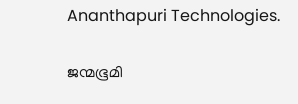Ananthapuri Technologies.

ജന്മഭൂമി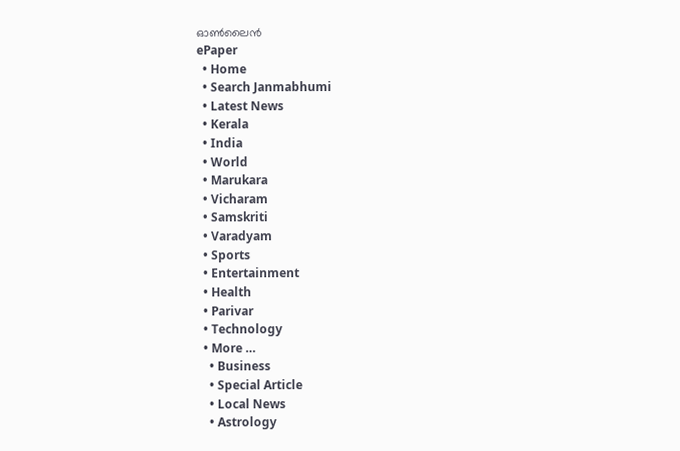ഓണ്‍ലൈന്‍
ePaper
  • Home
  • Search Janmabhumi
  • Latest News
  • Kerala
  • India
  • World
  • Marukara
  • Vicharam
  • Samskriti
  • Varadyam
  • Sports
  • Entertainment
  • Health
  • Parivar
  • Technology
  • More …
    • Business
    • Special Article
    • Local News
    • Astrology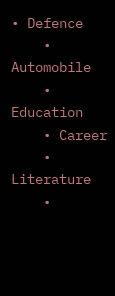• Defence
    • Automobile
    • Education
    • Career
    • Literature
    •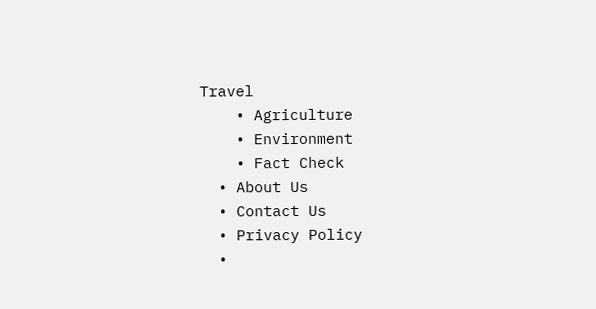Travel
    • Agriculture
    • Environment
    • Fact Check
  • About Us
  • Contact Us
  • Privacy Policy
  •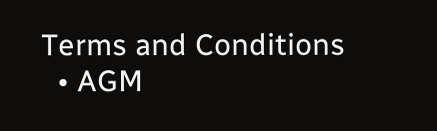Terms and Conditions
  • AGM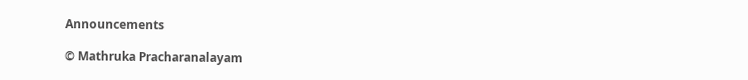Announcements

© Mathruka Pracharanalayam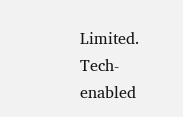Limited.
Tech-enabled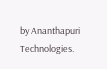by Ananthapuri Technologies.